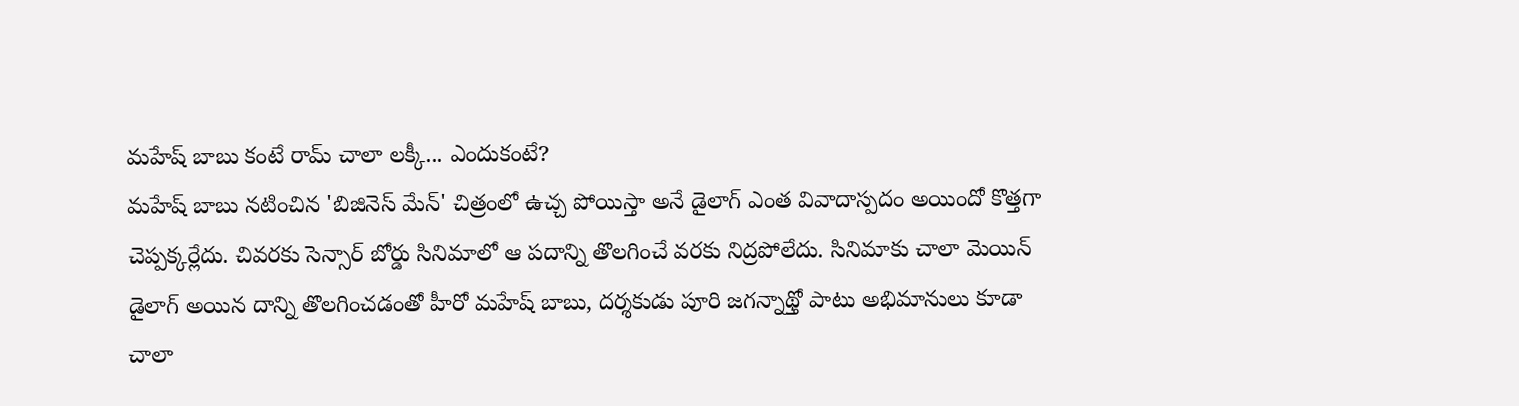మహేష్ బాబు కంటే రామ్ చాలా లక్కీ... ఎందుకంటే?
మహేష్ బాబు నటించిన 'బిజినెస్ మేన్' చిత్రంలో ఉచ్చ పోయిస్తా అనే డైలాగ్ ఎంత వివాదాస్పదం అయిందో కొత్తగా చెప్పక్కర్లేదు. చివరకు సెన్సార్ బోర్డు సినిమాలో ఆ పదాన్ని తొలగించే వరకు నిద్రపోలేదు. సినిమాకు చాలా మెయిన్ డైలాగ్ అయిన దాన్ని తొలగించడంతో హీరో మహేష్ బాబు, దర్శకుడు పూరి జగన్నాథ్తో పాటు అభిమానులు కూడా చాలా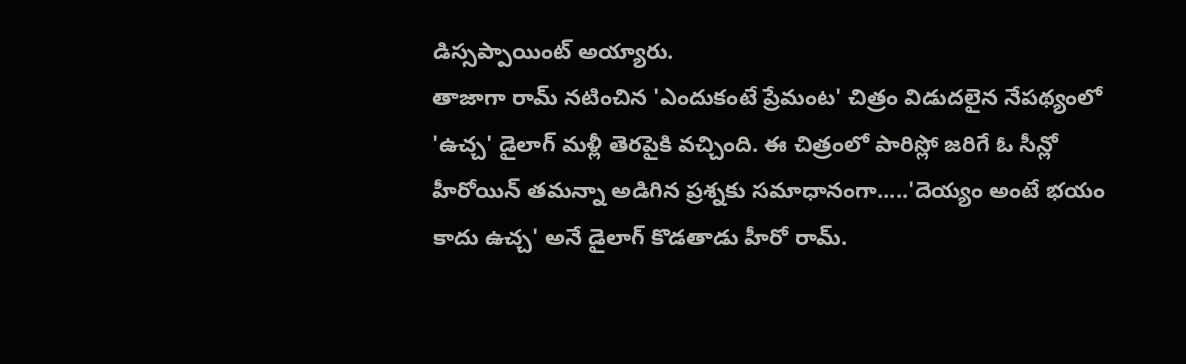డిస్సప్పాయింట్ అయ్యారు.
తాజాగా రామ్ నటించిన 'ఎందుకంటే ప్రేమంట' చిత్రం విడుదలైన నేపథ్యంలో 'ఉచ్చ' డైలాగ్ మళ్లీ తెరపైకి వచ్చింది. ఈ చిత్రంలో పారిస్లో జరిగే ఓ సీన్లో హీరోయిన్ తమన్నా అడిగిన ప్రశ్నకు సమాధానంగా.....'దెయ్యం అంటే భయం కాదు ఉచ్చ' అనే డైలాగ్ కొడతాడు హీరో రామ్.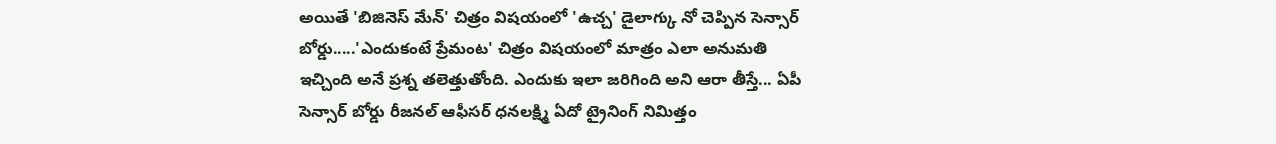అయితే 'బిజినెస్ మేన్' చిత్రం విషయంలో 'ఉచ్చ' డైలాగ్కు నో చెప్పిన సెన్సార్ బోర్డు.....'ఎందుకంటే ప్రేమంట' చిత్రం విషయంలో మాత్రం ఎలా అనుమతి ఇచ్చింది అనే ప్రశ్న తలెత్తుతోంది. ఎందుకు ఇలా జరిగింది అని ఆరా తీస్తే... ఏపీ సెన్సార్ బోర్డు రీజనల్ ఆఫీసర్ ధనలక్ష్మి ఏదో ట్రైనింగ్ నిమిత్తం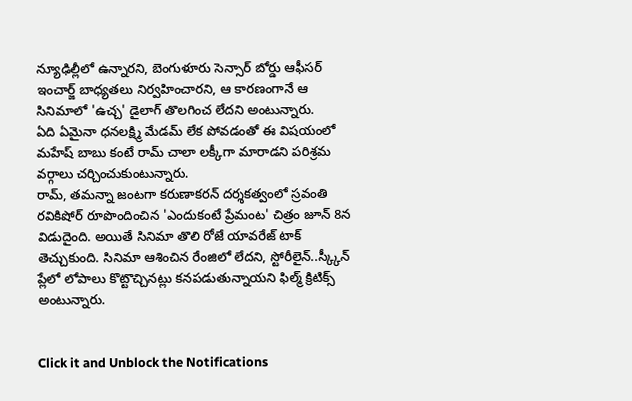న్యూఢిల్లీలో ఉన్నారని, బెంగుళూరు సెన్సార్ బోర్డు ఆఫీసర్ ఇంచార్జ్ బాధ్యతలు నిర్వహించారని, ఆ కారణంగానే ఆ సినిమాలో 'ఉచ్చ' డైలాగ్ తొలగించ లేదని అంటున్నారు.
ఏది ఏమైనా ధనలక్ష్మి మేడమ్ లేక పోవడంతో ఈ విషయంలో మహేష్ బాబు కంటే రామ్ చాలా లక్కీగా మారాడని పరిశ్రమ వర్గాలు చర్చించుకుంటున్నారు.
రామ్, తమన్నా జంటగా కరుణాకరన్ దర్శకత్వంలో స్రవంతి రవికిషోర్ రూపొందించిన 'ఎందుకంటే ప్రేమంట' చిత్రం జూన్ 8న విడుదైంది. అయితే సినిమా తొలి రోజే యావరేజ్ టాక్ తెచ్చుకుంది. సినిమా ఆశించిన రేంజిలో లేదని, స్టోరీలైన్..స్క్కీన్ ప్లేలో లోపాలు కొట్టొచ్చినట్లు కనపడుతున్నాయని ఫిల్మ్ క్రిటిక్స్ అంటున్నారు.


Click it and Unblock the Notifications